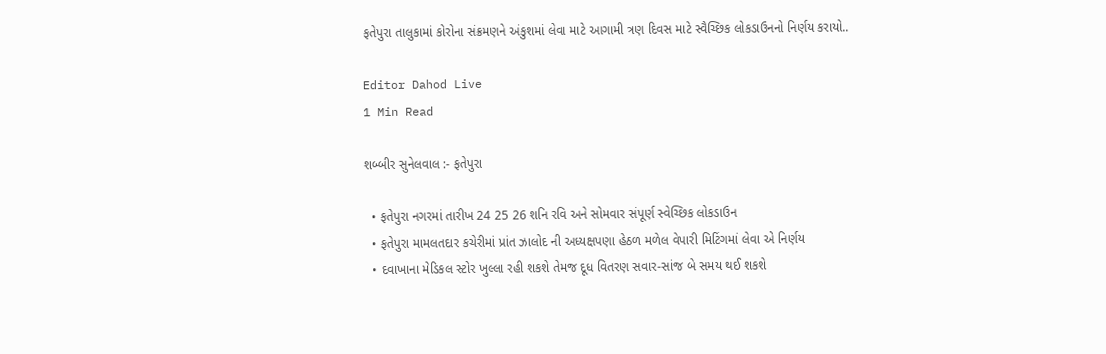ફતેપુરા તાલુકામાં કોરોના સંક્રમણને અંકુશમાં લેવા માટે આગામી ત્રણ દિવસ માટે સ્વૈચ્છિક લોકડાઉનનો નિર્ણય કરાયો..

Editor Dahod Live
1 Min Read

શબ્બીર સુનેલવાલ :- ફતેપુરા

  • ફતેપુરા નગરમાં તારીખ 24 25 26 શનિ રવિ અને સોમવાર સંપૂર્ણ સ્વેચ્છિક લોકડાઉન
  • ફતેપુરા મામલતદાર કચેરીમાં પ્રાંત ઝાલોદ ની અધ્યક્ષપણા હેઠળ મળેલ વેપારી મિટિંગમાં લેવા એ નિર્ણય
  • દવાખાના મેડિકલ સ્ટોર ખુલ્લા રહી શકશે તેમજ દૂધ વિતરણ સવાર-સાંજ બે સમય થઈ શકશે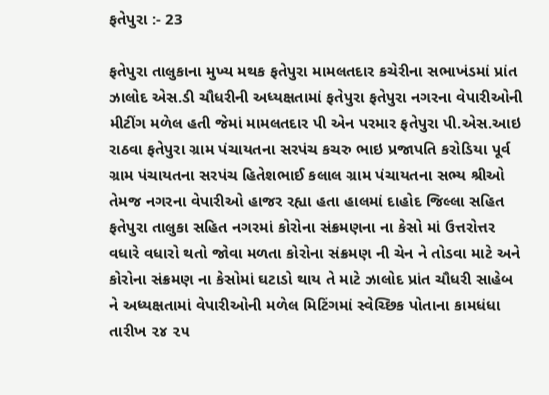ફતેપુરા :- 23

ફતેપુરા તાલુકાના મુખ્ય મથક ફતેપુરા મામલતદાર કચેરીના સભાખંડમાં પ્રાંત ઝાલોદ એસ.ડી ચૌધરીની અધ્યક્ષતામાં ફતેપુરા ફતેપુરા નગરના વેપારીઓની મીટીંગ મળેલ હતી જેમાં મામલતદાર પી એન પરમાર ફતેપુરા પી.એસ.આઇ રાઠવા ફતેપુરા ગ્રામ પંચાયતના સરપંચ કચરુ ભાઇ પ્રજાપતિ કરોડિયા પૂર્વ ગ્રામ પંચાયતના સરપંચ હિતેશભાઈ કલાલ ગ્રામ પંચાયતના સભ્ય શ્રીઓ તેમજ નગરના વેપારીઓ હાજર રહ્યા હતા હાલમાં દાહોદ જિલ્લા સહિત ફતેપુરા તાલુકા સહિત નગરમાં કોરોના સંક્રમણના ના કેસો માં ઉત્તરોત્તર વધારે વધારો થતો જોવા મળતા કોરોના સંક્રમણ ની ચેન ને તોડવા માટે અને કોરોના સંક્રમણ ના કેસોમાં ઘટાડો થાય તે માટે ઝાલોદ પ્રાંત ચૌધરી સાહેબ ને અધ્યક્ષતામાં વેપારીઓની મળેલ મિટિંગમાં સ્વેચ્છિક પોતાના કામધંધા તારીખ ૨૪ ૨૫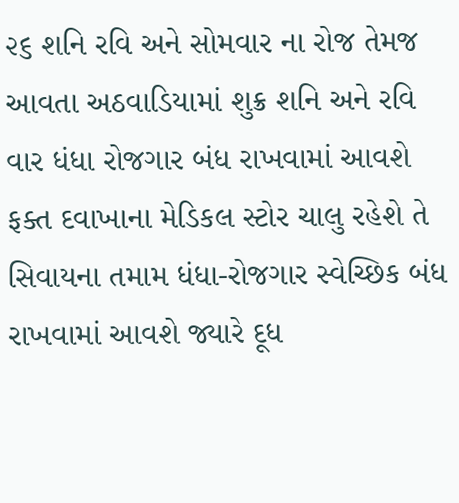૨૬ શનિ રવિ અને સોમવાર ના રોજ તેમજ આવતા અઠવાડિયામાં શુક્ર શનિ અને રવિ વાર ધંધા રોજગાર બંધ રાખવામાં આવશે ફક્ત દવાખાના મેડિકલ સ્ટોર ચાલુ રહેશે તે સિવાયના તમામ ધંધા-રોજગાર સ્વેચ્છિક બંધ રાખવામાં આવશે જ્યારે દૂધ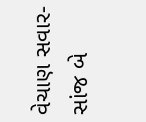વેચાણ સવાર-સાંજ બે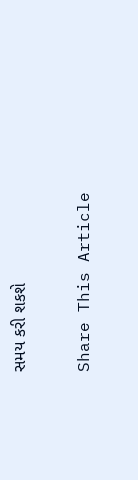સમય કરી શકશે

Share This Article